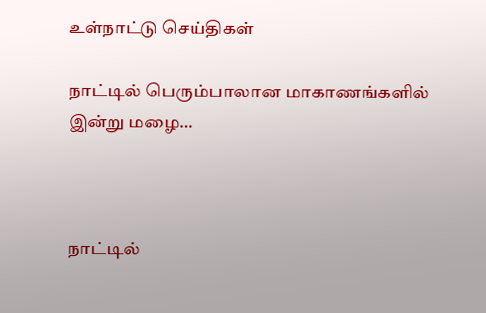உள்நாட்டு செய்திகள்

நாட்டில் பெரும்பாலான மாகாணங்களில் இன்று மழை…



நாட்டில்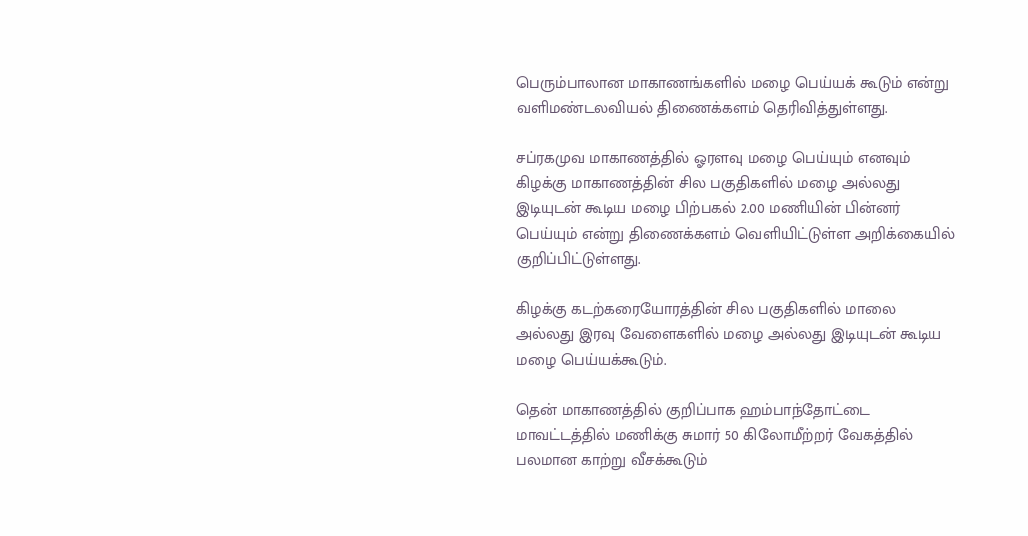பெரும்பாலான மாகாணங்களில் மழை பெய்யக் கூடும் என்று வளிமண்டலவியல் திணைக்களம் தெரிவித்துள்ளது.

சப்ரகமுவ மாகாணத்தில் ஓரளவு மழை பெய்யும் எனவும் கிழக்கு மாகாணத்தின் சில பகுதிகளில் மழை அல்லது இடியுடன் கூடிய மழை பிற்பகல் 2.00 மணியின் பின்னர் பெய்யும் என்று திணைக்களம் வெளியிட்டுள்ள அறிக்கையில் குறிப்பிட்டுள்ளது.

கிழக்கு கடற்கரையோரத்தின் சில பகுதிகளில் மாலை அல்லது இரவு வேளைகளில் மழை அல்லது இடியுடன் கூடிய மழை பெய்யக்கூடும்.

தென் மாகாணத்தில் குறிப்பாக ஹம்பாந்தோட்டை மாவட்டத்தில் மணிக்கு சுமார் 50 கிலோமீற்றர் வேகத்தில் பலமான காற்று வீசக்கூடும்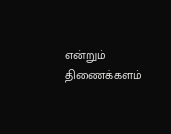என்றும் திணைக்களம்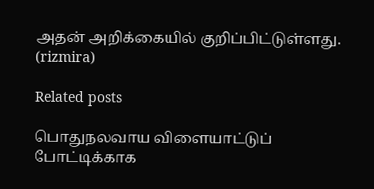அதன் அறிக்கையில் குறிப்பிட்டுள்ளது.
(rizmira)

Related posts

பொதுநலவாய விளையாட்டுப் போட்டிக்காக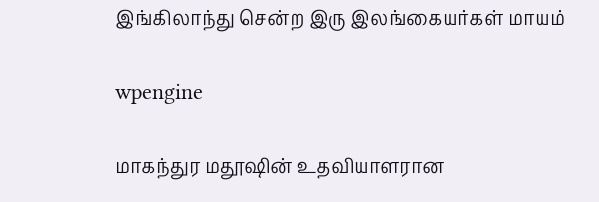இங்கிலாந்து சென்ற இரு இலங்கையர்கள் மாயம்

wpengine

மாகந்துர மதூஷின் உதவியாளரான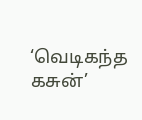‘வெடிகந்த கசுன்’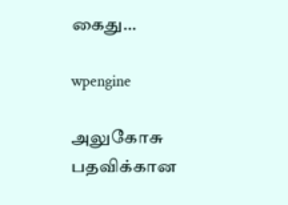கைது…

wpengine

அலுகோசு பதவிக்கான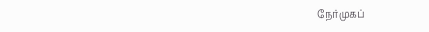நேர்முகப்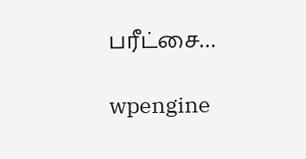பரீட்சை…

wpengine